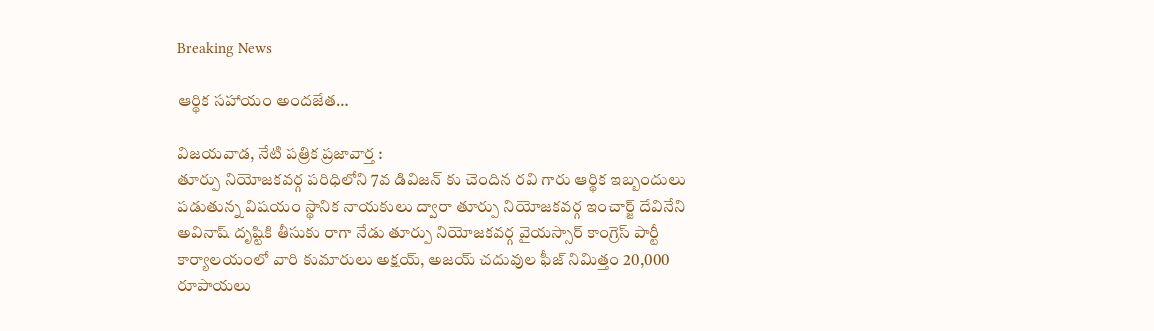Breaking News

ఆర్థిక సహాయం అందజేత…

విజయవాడ, నేటి పత్రిక ప్రజావార్త :
తూర్పు నియోజకవర్గ పరిధిలోని 7వ డివిజన్ కు చెందిన రవి గారు ఆర్థిక ఇబ్బందులు పడుతున్న విషయం స్థానిక నాయకులు ద్వారా తూర్పు నియోజకవర్గ ఇంచార్జ్ దేవినేని అవినాష్ దృష్టికి తీసుకు రాగా నేడు తూర్పు నియోజకవర్గ వైయస్సార్ కాంగ్రెస్ పార్టీ కార్యాలయంలో వారి కుమారులు అక్షయ్, అజయ్ చదువుల ఫీజ్ నిమిత్తం 20,000 రూపాయలు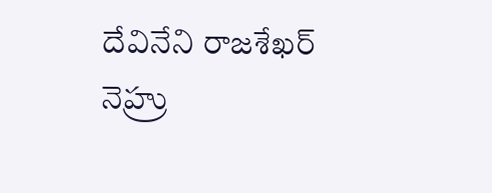దేవినేని రాజశేఖర్ నెహ్రు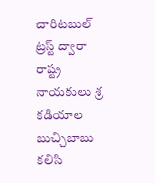చారిటబుల్ ట్రస్ట్ ద్వారా రాష్ట్ర నాయకులు శ్ర కడియాల బుచ్చిబాబు కలిసి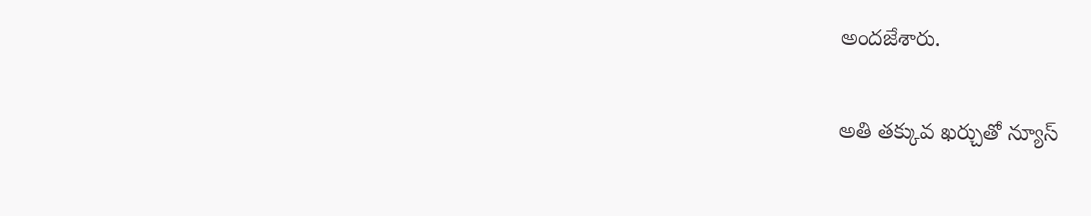అందజేశారు.

అతి తక్కువ ఖర్చుతో న్యూస్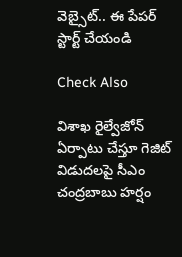వెబ్సైట్.. ఈ పేపర్ స్టార్ట్ చేయండి

Check Also

విశాఖ రైల్వేజోన్‌ ఏర్పాటు చేస్తూ గెజిట్‌ విడుదలపై సీఎం చంద్రబాబు హర్షం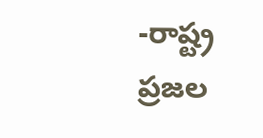-రాష్ట్ర ప్రజల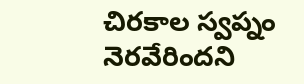చిరకాల స్వప్నం నెరవేరిందని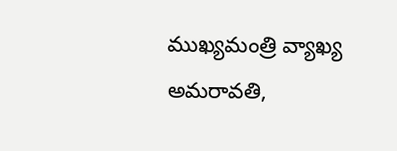ముఖ్యమంత్రి వ్యాఖ్య అమరావతి,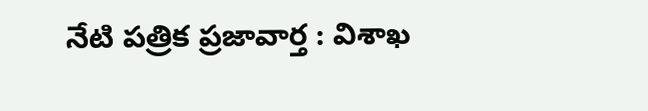నేటి పత్రిక ప్రజావార్త : విశాఖ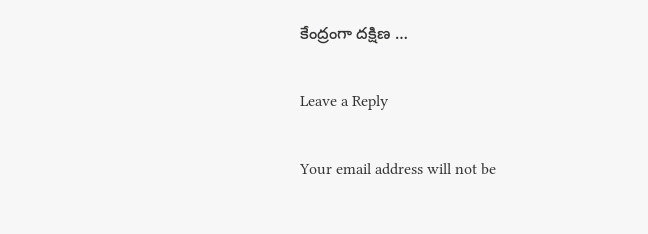కేంద్రంగా దక్షిణ …

Leave a Reply

Your email address will not be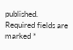published. Required fields are marked *